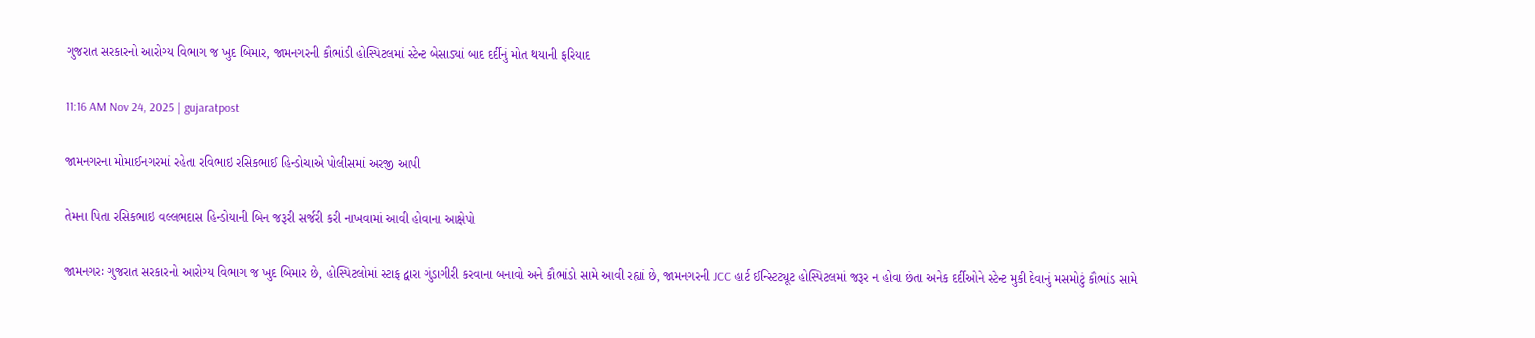ગુજરાત સરકારનો આરોગ્ય વિભાગ જ ખુદ બિમાર, જામનગરની કૌભાંડી હોસ્પિટલમાં સ્ટેન્ટ બેસાડ્યાં બાદ દર્દીનું મોત થયાની ફરિયાદ

11:16 AM Nov 24, 2025 | gujaratpost

જામનગરના મોમાઈનગરમાં રહેતા રવિભાઇ રસિકભાઈ હિન્ડોચાએ પોલીસમાં અરજી આપી

તેમના પિતા રસિકભાઇ વલ્લભદાસ હિન્ડોયાની બિન જરૂરી સર્જરી કરી નાખવામાં આવી હોવાના આક્ષેપો

જામનગરઃ ગુજરાત સરકારનો આરોગ્ય વિભાગ જ ખુદ બિમાર છે, હોસ્પિટલોમાં સ્ટાફ દ્વારા ગુંડાગીરી કરવાના બનાવો અને કૌભાંડો સામે આવી રહ્યાં છે, જામનગરની JCC હાર્ટ ઈન્સ્ટિટ્યૂટ હોસ્પિટલમાં જરૂર ન હોવા છંતા અનેક દર્દીઓને સ્ટેન્ટ મુકી દેવાનું મસમોટું કૌભાંડ સામે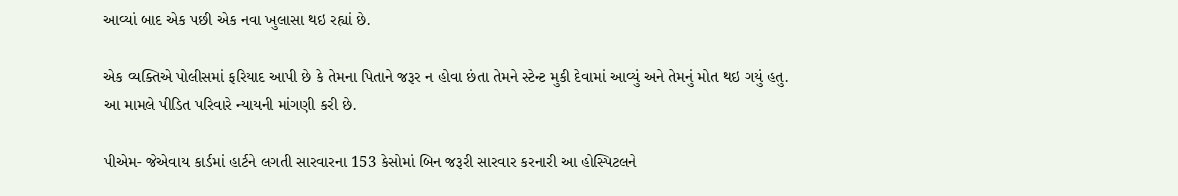આવ્યાં બાદ એક પછી એક નવા ખુલાસા થઇ રહ્યાં છે.

એક વ્યક્તિએ પોલીસમાં ફરિયાદ આપી છે કે તેમના પિતાને જરૂર ન હોવા છંતા તેમને સ્ટેન્ટ મુકી દેવામાં આવ્યું અને તેમનું મોત થઇ ગયું હતુ. આ મામલે પીડિત પરિવારે ન્યાયની માંગણી કરી છે.

પીએમ- જેએવાય કાર્ડમાં હાર્ટને લગતી સારવારના 153 કેસોમાં બિન જરૂરી સારવાર કરનારી આ હોસ્પિટલને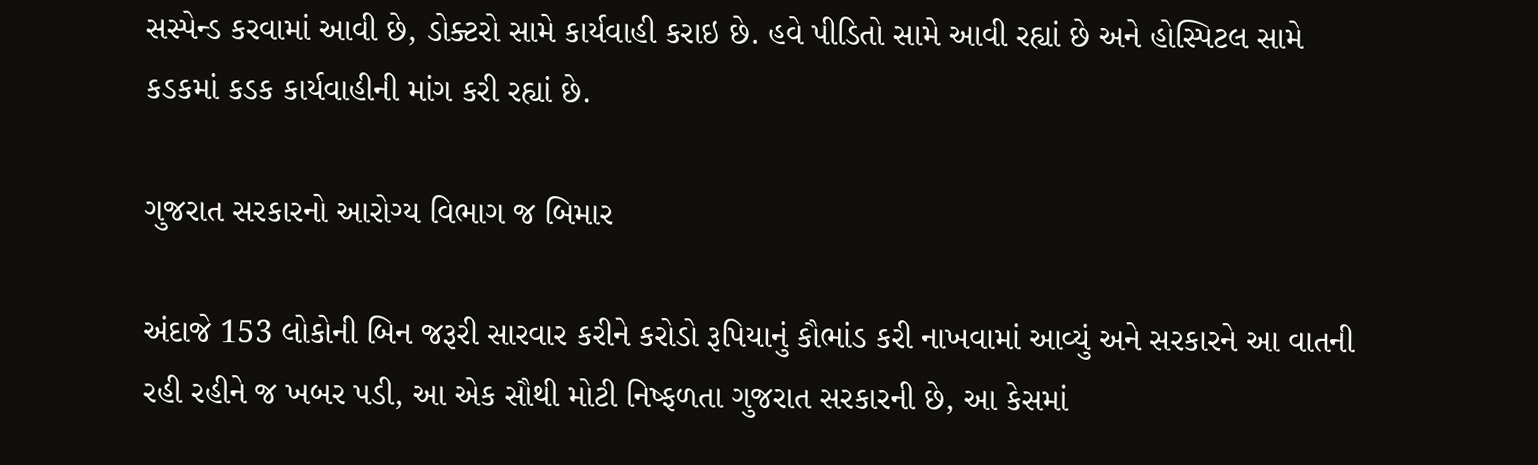સસ્પેન્ડ કરવામાં આવી છે, ડોક્ટરો સામે કાર્યવાહી કરાઇ છે. હવે પીડિતો સામે આવી રહ્યાં છે અને હોસ્પિટલ સામે કડકમાં કડક કાર્યવાહીની માંગ કરી રહ્યાં છે.

ગુજરાત સરકારનો આરોગ્ય વિભાગ જ બિમાર

અંદાજે 153 લોકોની બિન જરૂરી સારવાર કરીને કરોડો રૂપિયાનું કૌભાંડ કરી નાખવામાં આવ્યું અને સરકારને આ વાતની રહી રહીને જ ખબર પડી, આ એક સૌથી મોટી નિષ્ફળતા ગુજરાત સરકારની છે, આ કેસમાં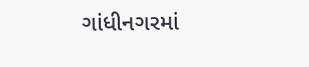ગાંધીનગરમાં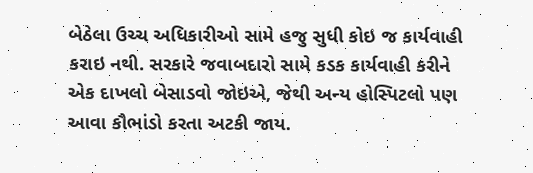બેઠેલા ઉચ્ચ અધિકારીઓ સામે હજુ સુધી કોઇ જ કાર્યવાહી કરાઇ નથી. સરકારે જવાબદારો સામે કડક કાર્યવાહી કરીને એક દાખલો બેસાડવો જોઇએ, જેથી અન્ય હોસ્પિટલો પણ આવા કૌભાંડો કરતા અટકી જાય.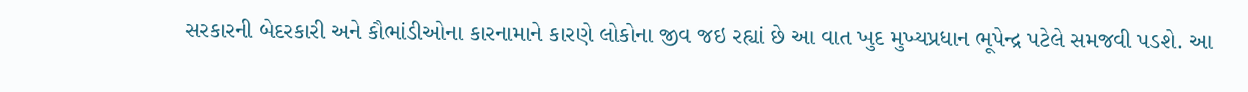સરકારની બેદરકારી અને કૌભાંડીઓના કારનામાને કારણે લોકોના જીવ જઇ રહ્યાં છે આ વાત ખુદ મુખ્યપ્રધાન ભૂપેન્દ્ર પટેલે સમજવી પડશે. આ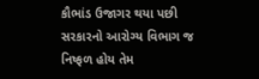કૌભાંડ ઉજાગર થયા પછી સરકારનો આરોગ્ય વિભાગ જ નિષ્ફળ હોય તેમ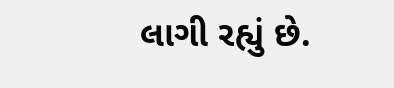લાગી રહ્યું છે.